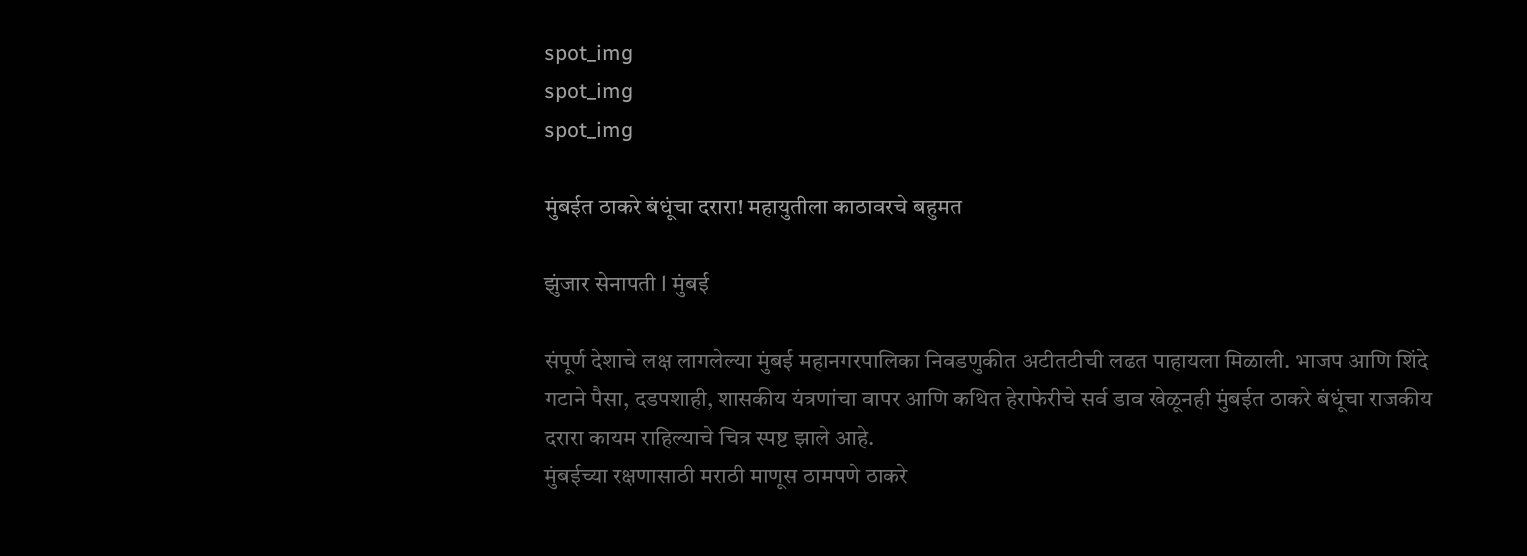spot_img
spot_img
spot_img

मुंबईत ठाकरे बंधूंचा दरारा! महायुतीला काठावरचे बहुमत

झुंजार सेनापती l मुंबई

संपूर्ण देशाचे लक्ष लागलेल्या मुंबई महानगरपालिका निवडणुकीत अटीतटीची लढत पाहायला मिळाली. भाजप आणि शिंदे गटाने पैसा, दडपशाही, शासकीय यंत्रणांचा वापर आणि कथित हेराफेरीचे सर्व डाव खेळूनही मुंबईत ठाकरे बंधूंचा राजकीय दरारा कायम राहिल्याचे चित्र स्पष्ट झाले आहे.
मुंबईच्या रक्षणासाठी मराठी माणूस ठामपणे ठाकरे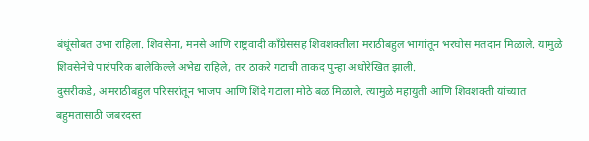बंधूंसोबत उभा राहिला. शिवसेना, मनसे आणि राष्ट्रवादी काँग्रेससह शिवशक्तीला मराठीबहुल भागांतून भरघोस मतदान मिळाले. यामुळे शिवसेनेचे पारंपरिक बालेकिल्ले अभेद्य राहिले, तर ठाकरे गटाची ताकद पुन्हा अधोरेखित झाली.
दुसरीकडे, अमराठीबहुल परिसरांतून भाजप आणि शिंदे गटाला मोठे बळ मिळाले. त्यामुळे महायुती आणि शिवशक्ती यांच्यात बहुमतासाठी जबरदस्त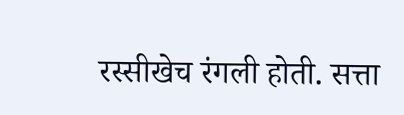रस्सीखेच रंगली होती. सत्ता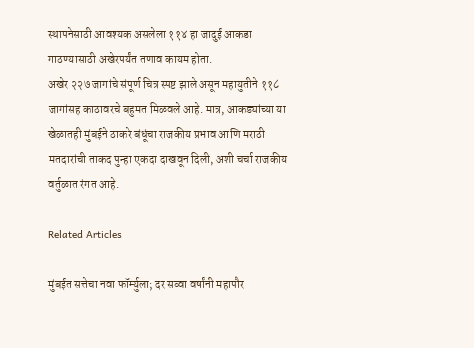स्थापनेसाठी आवश्यक असलेला ११४ हा जादुई आकडा गाठण्यासाठी अखेरपर्यंत तणाव कायम होता.
अखेर २२७ जागांचे संपूर्ण चित्र स्पष्ट झाले असून महायुतीने ११८ जागांसह काठावरचे बहुमत मिळवले आहे. मात्र, आकड्यांच्या या खेळातही मुंबईने ठाकरे बंधूंचा राजकीय प्रभाव आणि मराठी मतदारांची ताकद पुन्हा एकदा दाखवून दिली, अशी चर्चा राजकीय वर्तुळात रंगत आहे.

Related Articles

मुंबईत सत्तेचा नवा फॉर्म्युला; दर सव्वा वर्षांनी महापौर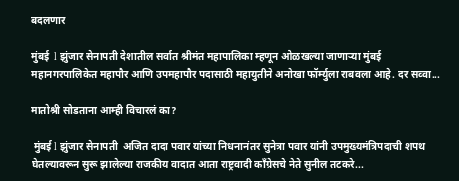बदलणार

मुंबई  l झुंजार सेनापती देशातील सर्वात श्रीमंत महापालिका म्हणून ओळखल्या जाणाऱ्या मुंबई महानगरपालिकेत महापौर आणि उपमहापौर पदासाठी महायुतीने अनोखा फॉर्म्युला राबवला आहे. दर सव्वा...

मातोश्री सोडताना आम्ही विचारलं का?

 मुंबई l झुंजार सेनापती  अजित दादा पवार यांच्या निधनानंतर सुनेत्रा पवार यांनी उपमुख्यमंत्रिपदाची शपथ घेतल्यावरून सुरू झालेल्या राजकीय वादात आता राष्ट्रवादी काँग्रेसचे नेते सुनील तटकरे...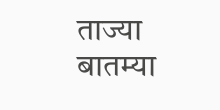ताज्या बातम्या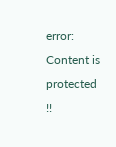error: Content is protected !!